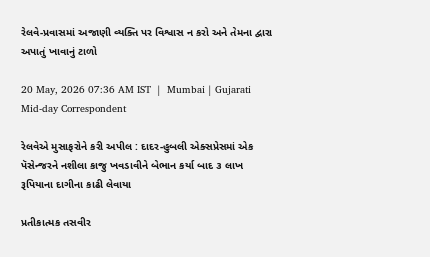રેલવે-પ્રવાસમાં અજાણી વ્યક્તિ પર વિશ્વાસ ન કરો અને તેમના દ્વારા અપાતું ખાવાનું ટાળો

20 May, 2026 07:36 AM IST  |  Mumbai | Gujarati Mid-day Correspondent

રેલવેએ મુસાફરોને કરી અપીલ : દાદર-હુબલી એક્સપ્રેસમાં એક પૅસેન્જરને નશીલા કાજુ ખવડાવીને બેભાન કર્યા બાદ ૩ લાખ રૂપિયાના દાગીના કાઢી લેવાયા

પ્રતીકાત્મક તસવીર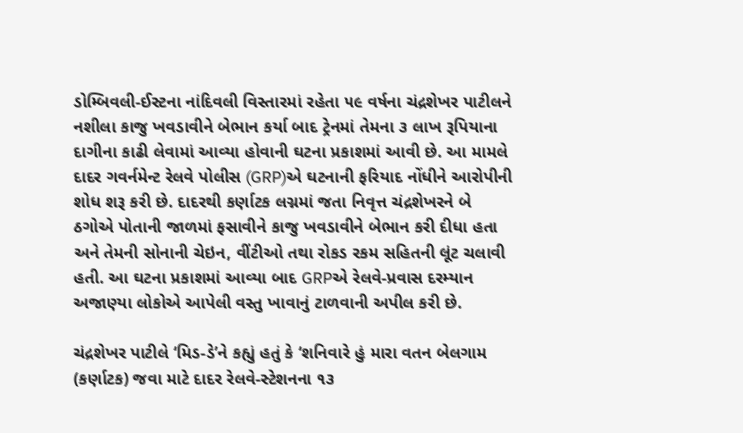ડોમ્બિવલી-ઈસ્ટના નાંદિવલી વિસ્તારમાં રહેતા ૫૯ વર્ષના ચંદ્રશેખર પાટીલને નશીલા કાજુ ખવડાવીને બેભાન કર્યા બાદ ટ્રેનમાં તેમના ૩ લાખ રૂપિયાના દાગીના કાઢી લેવામાં આવ્યા હોવાની ઘટના પ્રકાશમાં આવી છે. આ મામલે દાદર ગવર્નમેન્ટ રેલવે પોલીસ (GRP)એ ઘટનાની ફરિયાદ નોંધીને આરોપીની શોધ શરૂ કરી છે. દાદરથી કર્ણાટક લગ્નમાં જતા નિવૃત્ત ચંદ્રશેખરને બે ઠગોએ પોતાની જાળમાં ફસાવીને કાજુ ખવડાવીને બેભાન કરી દીધા હતા અને તેમની સોનાની ચેઇન, વીંટીઓ તથા રોકડ રકમ સહિતની લૂંટ ચલાવી હતી. આ ઘટના પ્રકાશમાં આવ્યા બાદ GRPએ રેલવે-પ્રવાસ દરમ્યાન અજાણ્યા લોકોએ આપેલી વસ્તુ ખાવાનું ટાળવાની અપીલ કરી છે.

ચંદ્રશેખર પાટીલે ‘મિડ-ડે’ને કહ્યું હતું કે ‘શનિવારે હું મારા વતન બેલગામ (કર્ણાટક) જવા માટે દાદર રેલવે-સ્ટેશનના ૧૩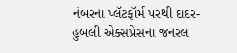નંબરના પ્લૅટફૉર્મ પરથી દાદર-હુબલી એક્સપ્રેસના જનરલ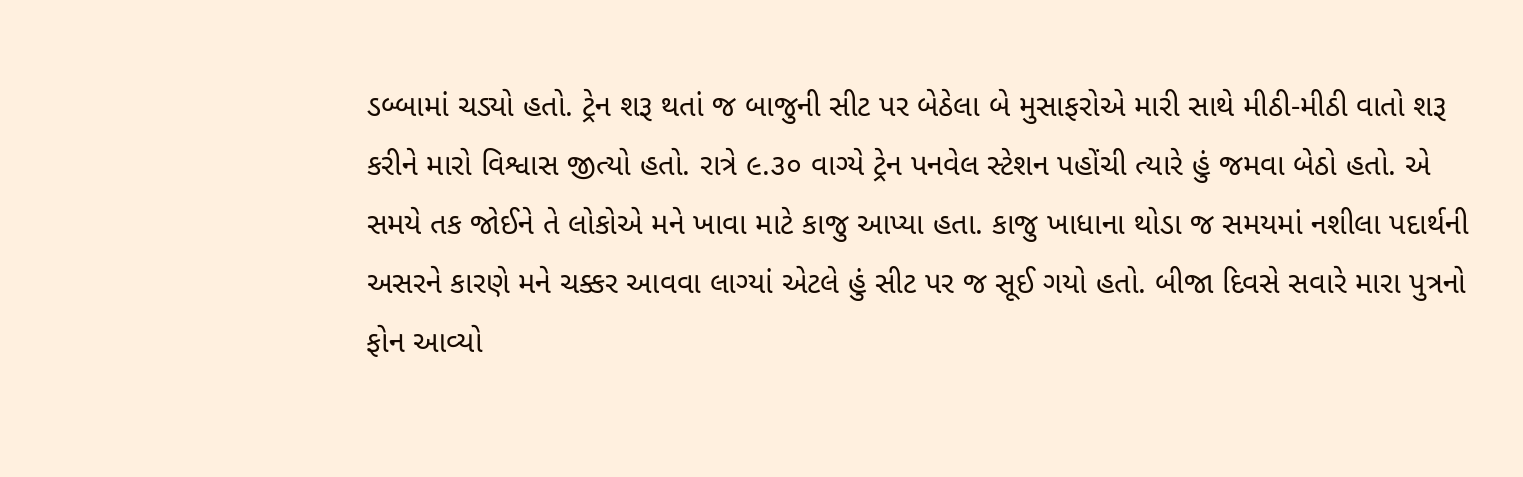ડબ્બામાં ચડ્યો હતો. ટ્રેન શરૂ થતાં જ બાજુની સીટ પર બેઠેલા બે મુસાફરોએ મારી સાથે મીઠી-મીઠી વાતો શરૂ કરીને મારો વિશ્વાસ જીત્યો હતો. રાત્રે ૯.૩૦ વાગ્યે ટ્રેન પનવેલ સ્ટેશન પહોંચી ત્યારે હું જમવા બેઠો હતો. એ સમયે તક જોઈને તે લોકોએ મને ખાવા માટે કાજુ આપ્યા હતા. કાજુ ખાધાના થોડા જ સમયમાં નશીલા પદાર્થની અસરને કારણે મને ચક્કર આવવા લાગ્યાં એટલે હું સીટ પર જ સૂઈ ગયો હતો. બીજા દિવસે સવારે મારા પુત્રનો ફોન આવ્યો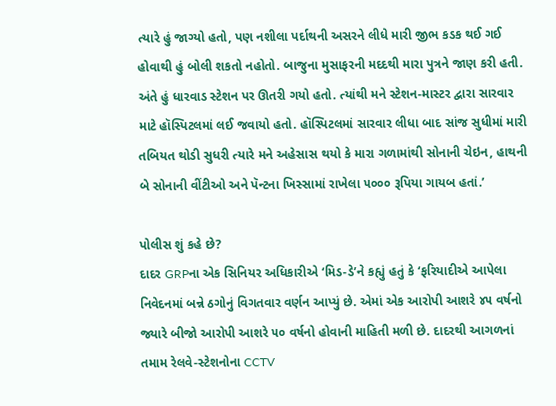ત્યારે હું જાગ્યો હતો, પણ નશીલા પર્દાથની અસરને લીધે મારી જીભ કડક થઈ ગઈ હોવાથી હું બોલી શકતો નહોતો. બાજુના મુસાફરની મદદથી મારા પુત્રને જાણ કરી હતી. અંતે હું ધારવાડ સ્ટેશન પર ઊતરી ગયો હતો. ત્યાંથી મને સ્ટેશન-માસ્ટર દ્વારા સારવાર માટે હૉસ્પિટલમાં લઈ જવાયો હતો. હૉસ્પિટલમાં સારવાર લીધા બાદ સાંજ સુધીમાં મારી તબિયત થોડી સુધરી ત્યારે મને અહેસાસ થયો કે મારા ગળામાંથી સોનાની ચેઇન, હાથની બે સોનાની વીંટીઓ અને પૅન્ટના ખિસ્સામાં રાખેલા ૫૦૦૦ રૂપિયા ગાયબ હતાં.’

પોલીસ શું કહે છે?
દાદર GRPના એક સિનિયર અધિકારીએ ‘મિડ-ડે’ને કહ્યું હતું કે ‘ફરિયાદીએ આપેલા નિવેદનમાં બન્ને ઠગોનું વિગતવાર વર્ણન આપ્યું છે. એમાં એક આરોપી આશરે ૪૫ વર્ષનો જ્યારે બીજો આરોપી આશરે ૫૦ વર્ષનો હોવાની માહિતી મળી છે. દાદરથી આગળનાં તમામ રેલવે-સ્ટેશનોના CCTV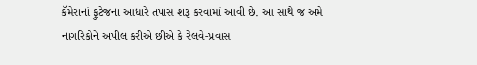કૅમેરાનાં ફુટેજના આધારે તપાસ શરૂ કરવામાં આવી છે. આ સાથે જ અમે નાગરિકોને અપીલ કરીએ છીએ કે રેલવે-પ્રવાસ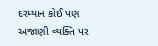દરમ્યાન કોઈ પણ અજાણી વ્યક્તિ પર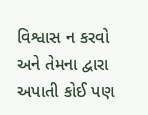વિશ્વાસ ન કરવો અને તેમના દ્વારા અપાતી કોઈ પણ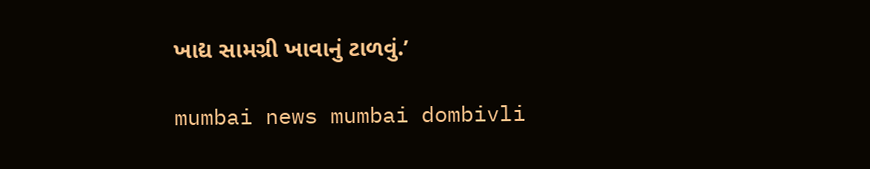ખાદ્ય સામગ્રી ખાવાનું ટાળવું.’

mumbai news mumbai dombivli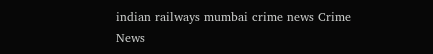indian railways mumbai crime news Crime News